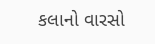કલાનો વારસો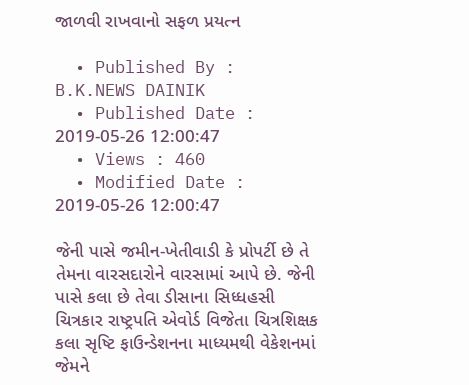જાળવી રાખવાનો સફળ પ્રયત્ન

  • Published By : B.K.NEWS DAINIK
  • Published Date : 2019-05-26 12:00:47
  • Views : 460
  • Modified Date : 2019-05-26 12:00:47

જેની પાસે જમીન-ખેતીવાડી કે પ્રોપર્ટી છે તે તેમના વારસદારોને વારસામાં આપે છે. જેની પાસે કલા છે તેવા ડીસાના સિધ્ધહસી ચિત્રકાર રાષ્ટ્રપતિ એવોર્ડ વિજેતા ચિત્રશિક્ષક કલા સૃષ્ટિ ફાઉન્ડેશનના માધ્યમથી વેકેશનમાં જેમને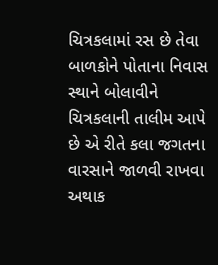ચિત્રકલામાં રસ છે તેવા બાળકોને પોતાના નિવાસ સ્થાને બોલાવીને ચિત્રકલાની તાલીમ આપે છે એ રીતે કલા જગતના વારસાને જાળવી રાખવા અથાક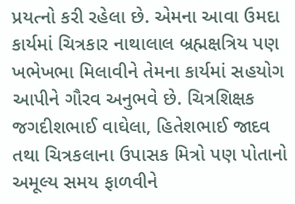પ્રયત્નો કરી રહેલા છે. એમના આવા ઉમદા કાર્યમાં ચિત્રકાર નાથાલાલ બ્રહ્મક્ષત્રિય પણ ખભેખભા મિલાવીને તેમના કાર્યમાં સહયોગ આપીને ગૌરવ અનુભવે છે. ચિત્રશિક્ષક જગદીશભાઈ વાઘેલા, હિતેશભાઈ જાદવ તથા ચિત્રકલાના ઉપાસક મિત્રો પણ પોતાનો અમૂલ્ય સમય ફાળવીને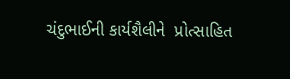ચંદુભાઈની કાર્યશૈલીને  પ્રોત્સાહિત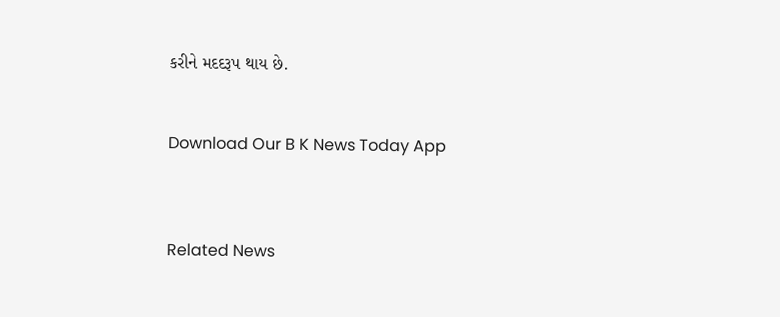કરીને મદદરૂપ થાય છે.


Download Our B K News Today App



Related News